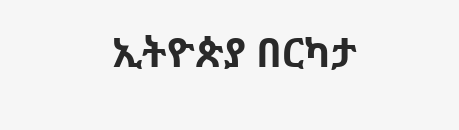ኢትዮጵያ በርካታ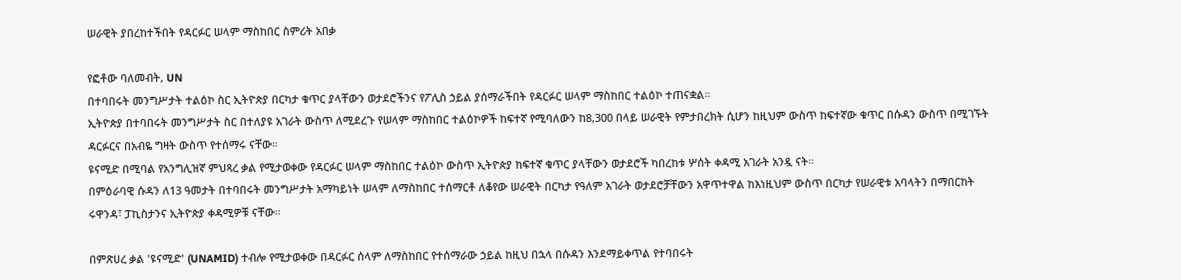ሠራዊት ያበረከተችበት የዳርፉር ሠላም ማስከበር ስምሪት አበቃ

የፎቶው ባለመብት, UN
በተባበሩት መንግሥታት ተልዕኮ ስር ኢትዮጵያ በርካታ ቁጥር ያላቸውን ወታደሮችንና የፖሊስ ኃይል ያሰማራችበት የዳርፉር ሠላም ማስከበር ተልዕኮ ተጠናቋል።
ኢትዮጵያ በተባበሩት መንግሥታት ስር በተለያዩ አገራት ውስጥ ለሚደረጉ የሠላም ማስከበር ተልዕኮዎች ከፍተኛ የሚባለውን ከ8,300 በላይ ሠራዊት የምታበረክት ሲሆን ከዚህም ውስጥ ከፍተኛው ቁጥር በሱዳን ውስጥ በሚገኙት ዳርፉርና በአብዬ ግዛት ውስጥ የተሰማሩ ናቸው።
ዩናሚድ በሚባል የአንግሊዝኛ ምህጻረ ቃል የሚታወቀው የዳርፉር ሠላም ማስከበር ተልዕኮ ውስጥ ኢትዮጵያ ከፍተኛ ቁጥር ያላቸውን ወታደሮች ካበረከቱ ሦሰት ቀዳሚ አገራት አንዷ ናት።
በምዕራባዊ ሱዳን ለ13 ዓመታት በተባበሩት መንግሥታት አማካይነት ሠላም ለማስከበር ተሰማርቶ ለቆየው ሠራዊት በርካታ የዓለም አገራት ወታደሮቻቸውን አዋጥተዋል ከእነዚህም ውስጥ በርካታ የሠራዊቱ አባላትን በማበርከት ሩዋንዳ፣ ፓኪስታንና ኢትዮጵያ ቀዳሚዎቹ ናቸው።

በምጽሀረ ቃል 'ዩናሚድ' (UNAMID) ተብሎ የሚታወቀው በዳርፉር ሰላም ለማስከበር የተሰማራው ኃይል ከዚህ በኋላ በሱዳን እንደማይቀጥል የተባበሩት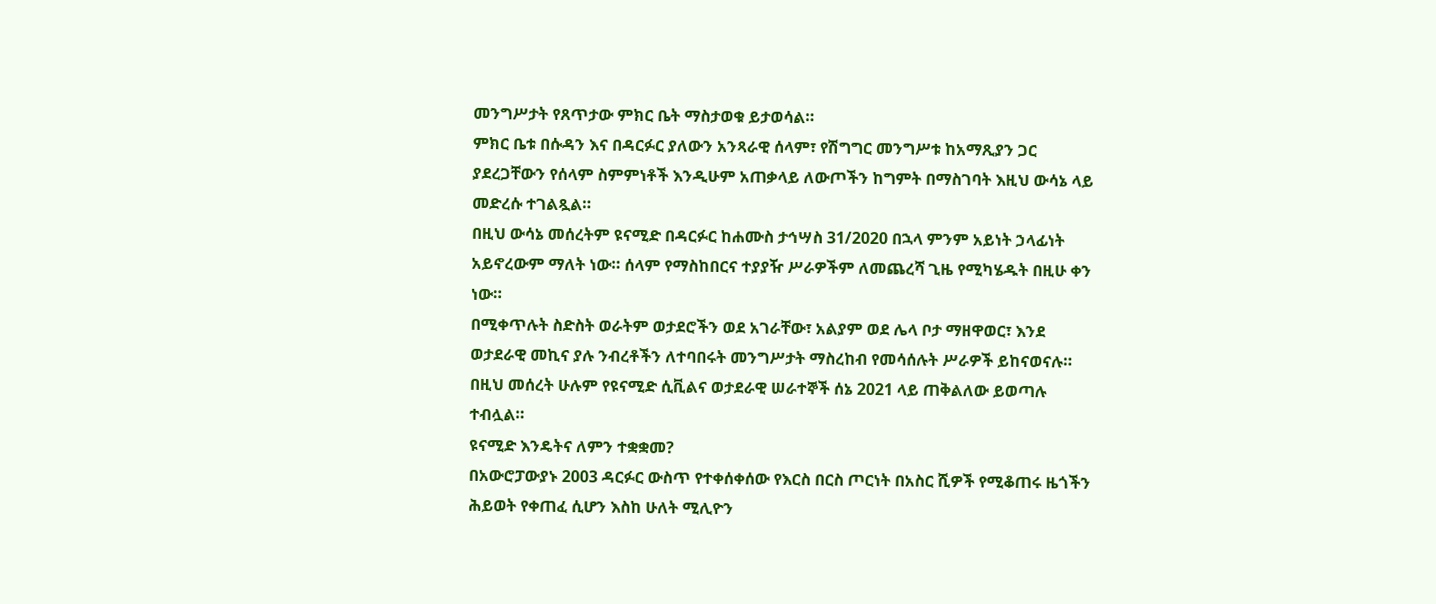መንግሥታት የጸጥታው ምክር ቤት ማስታወቁ ይታወሳል።
ምክር ቤቱ በሱዳን እና በዳርፉር ያለውን አንጻራዊ ሰላም፣ የሽግግር መንግሥቱ ከአማጺያን ጋር ያደረጋቸውን የሰላም ስምምነቶች እንዲሁም አጠቃላይ ለውጦችን ከግምት በማስገባት እዚህ ውሳኔ ላይ መድረሱ ተገልጿል።
በዚህ ውሳኔ መሰረትም ዩናሚድ በዳርፉር ከሐሙስ ታኅሣስ 31/2020 በኋላ ምንም አይነት ኃላፊነት አይኖረውም ማለት ነው። ሰላም የማስከበርና ተያያዥ ሥራዎችም ለመጨረሻ ጊዜ የሚካሄዱት በዚሁ ቀን ነው።
በሚቀጥሉት ስድስት ወራትም ወታደሮችን ወደ አገራቸው፣ አልያም ወደ ሌላ ቦታ ማዘዋወር፣ እንደ ወታደራዊ መኪና ያሉ ንብረቶችን ለተባበሩት መንግሥታት ማስረከብ የመሳሰሉት ሥራዎች ይከናወናሉ።
በዚህ መሰረት ሁሉም የዩናሚድ ሲቪልና ወታደራዊ ሠራተኞች ሰኔ 2021 ላይ ጠቅልለው ይወጣሉ ተብሏል።
ዩናሚድ እንዴትና ለምን ተቋቋመ?
በአውሮፓውያኑ 2003 ዳርፉር ውስጥ የተቀሰቀሰው የእርስ በርስ ጦርነት በአስር ሺዎች የሚቆጠሩ ዜጎችን ሕይወት የቀጠፈ ሲሆን እስከ ሁለት ሚሊዮን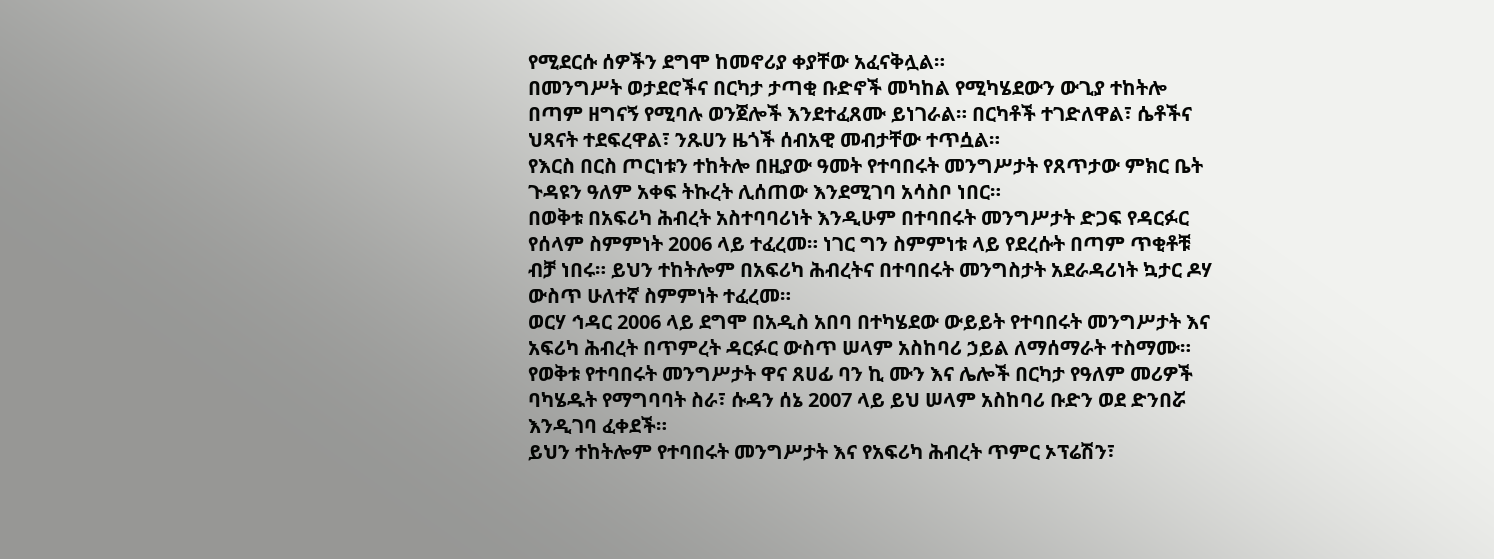የሚደርሱ ሰዎችን ደግሞ ከመኖሪያ ቀያቸው አፈናቅሏል።
በመንግሥት ወታደሮችና በርካታ ታጣቂ ቡድኖች መካከል የሚካሄደውን ውጊያ ተከትሎ በጣም ዘግናኝ የሚባሉ ወንጀሎች እንደተፈጸሙ ይነገራል። በርካቶች ተገድለዋል፣ ሴቶችና ህጻናት ተደፍረዋል፣ ንጹሀን ዜጎች ሰብአዊ መብታቸው ተጥሷል።
የእርስ በርስ ጦርነቱን ተከትሎ በዚያው ዓመት የተባበሩት መንግሥታት የጸጥታው ምክር ቤት ጉዳዩን ዓለም አቀፍ ትኩረት ሊሰጠው እንደሚገባ አሳስቦ ነበር።
በወቅቱ በአፍሪካ ሕብረት አስተባባሪነት እንዲሁም በተባበሩት መንግሥታት ድጋፍ የዳርፉር የሰላም ስምምነት 2006 ላይ ተፈረመ። ነገር ግን ስምምነቱ ላይ የደረሱት በጣም ጥቂቶቹ ብቻ ነበሩ። ይህን ተከትሎም በአፍሪካ ሕብረትና በተባበሩት መንግስታት አደራዳሪነት ኳታር ዶሃ ውስጥ ሁለተኛ ስምምነት ተፈረመ።
ወርሃ ኅዳር 2006 ላይ ደግሞ በአዲስ አበባ በተካሄደው ውይይት የተባበሩት መንግሥታት እና አፍሪካ ሕብረት በጥምረት ዳርፉር ውስጥ ሠላም አስከባሪ ኃይል ለማሰማራት ተስማሙ።
የወቅቱ የተባበሩት መንግሥታት ዋና ጸሀፊ ባን ኪ ሙን እና ሌሎች በርካታ የዓለም መሪዎች ባካሄዱት የማግባባት ስራ፣ ሱዳን ሰኔ 2007 ላይ ይህ ሠላም አስከባሪ ቡድን ወደ ድንበሯ እንዲገባ ፈቀደች።
ይህን ተከትሎም የተባበሩት መንግሥታት እና የአፍሪካ ሕብረት ጥምር ኦፕሬሽን፣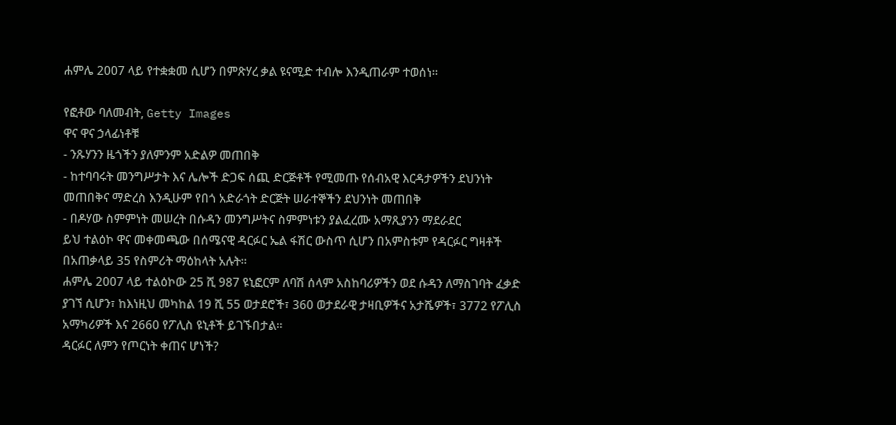ሐምሌ 2007 ላይ የተቋቋመ ሲሆን በምጽሃረ ቃል ዩናሚድ ተብሎ እንዲጠራም ተወሰነ።

የፎቶው ባለመብት, Getty Images
ዋና ዋና ኃላፊነቶቹ
- ንጹሃንን ዜጎችን ያለምንም አድልዎ መጠበቅ
- ከተባባሩት መንግሥታት እና ሌሎች ድጋፍ ሰጪ ድርጅቶች የሚመጡ የሰብአዊ እርዳታዎችን ደህንነት መጠበቅና ማድረስ እንዲሁም የበጎ አድራጎት ድርጅት ሠራተኞችን ደህንነት መጠበቅ
- በዶሃው ስምምነት መሠረት በሱዳን መንግሥትና ስምምነቱን ያልፈረሙ አማጺያንን ማደራደር
ይህ ተልዕኮ ዋና መቀመጫው በሰሜናዊ ዳርፉር ኤል ፋሽር ውስጥ ሲሆን በአምስቱም የዳርፉር ግዛቶች በአጠቃላይ 35 የስምሪት ማዕከላት አሉት።
ሐምሌ 2007 ላይ ተልዕኮው 25 ሺ 987 ዩኒፎርም ለባሽ ሰላም አስከባሪዎችን ወደ ሱዳን ለማስገባት ፈቃድ ያገኘ ሲሆን፣ ከእነዚህ መካከል 19 ሺ 55 ወታደሮች፣ 360 ወታደራዊ ታዛቢዎችና አታሼዎች፣ 3772 የፖሊስ አማካሪዎች እና 2660 የፖሊስ ዩኒቶች ይገኙበታል።
ዳርፉር ለምን የጦርነት ቀጠና ሆነች?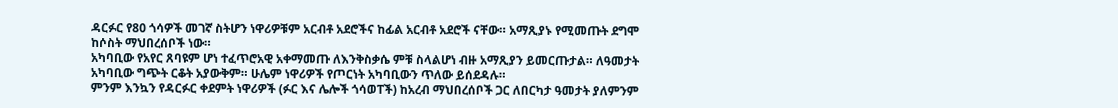ዳርፉር የ80 ጎሳዎች መገኛ ስትሆን ነዋሪዎቹም አርብቶ አደሮችና ከፊል አርብቶ አደሮች ናቸው። አማጺያኑ የሚመጡት ደግሞ ከሶስት ማህበረሰቦች ነው።
አካባቢው የአየር ጸባዩም ሆነ ተፈጥሮአዊ አቀማመጡ ለእንቅስቃሴ ምቹ ስላልሆነ ብዙ አማጺያን ይመርጡታል። ለዓመታት አካባቢው ግጭት ርቆት አያውቅም። ሁሌም ነዋሪዎች የጦርነት አካባቢውን ጥለው ይሰደዳሉ።
ምንም እንኳን የዳርፉር ቀደምት ነዋሪዎች (ፉር እና ሌሎች ጎሳወፐች) ከአረብ ማህበረሰቦች ጋር ለበርካታ ዓመታት ያለምንም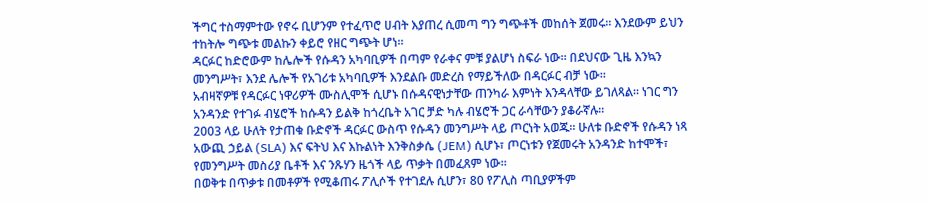ችግር ተስማምተው የኖሩ ቢሆንም የተፈጥሮ ሀብት እያጠረ ሲመጣ ግን ግጭቶች መከሰት ጀመሩ። እንደውም ይህን ተከትሎ ግጭቱ መልኩን ቀይሮ የዘር ግጭት ሆነ።
ዳርፉር ከድሮውም ከሌሎች የሱዳን አካባቢዎች በጣም የራቀና ምቹ ያልሆነ ስፍራ ነው። በደህናው ጊዜ እንኳን መንግሥት፣ እንደ ሌሎች የአገሪቱ አካባቢዎች እንደልቡ መድረስ የማይችለው በዳርፉር ብቻ ነው።
አብዛኛዎቹ የዳርፉር ነዋሪዎች ሙስሊሞች ሲሆኑ በሱዳናዊነታቸው ጠንካራ እምነት እንዳላቸው ይገለጻል። ነገር ግን አንዳንድ የተገፉ ብሄሮች ከሱዳን ይልቅ ከጎረቤት አገር ቻድ ካሉ ብሄሮች ጋር ራሳቸውን ያቆራኛሉ።
2003 ላይ ሁለት የታጠቁ ቡድኖች ዳርፉር ውስጥ የሱዳን መንግሥት ላይ ጦርነት አወጁ። ሁለቱ ቡድኖች የሱዳን ነጻ አውጪ ኃይል (SLA) እና ፍትህ እና እኩልነት እንቅስቃሴ (JEM) ሲሆኑ፣ ጦርነቱን የጀመሩት አንዳንድ ከተሞች፣ የመንግሥት መስሪያ ቤቶች እና ንጹሃን ዜጎች ላይ ጥቃት በመፈጸም ነው።
በወቅቱ በጥቃቱ በመቶዎች የሚቆጠሩ ፖሊሶች የተገደሉ ሲሆን፣ 80 የፖሊስ ጣቢያዎችም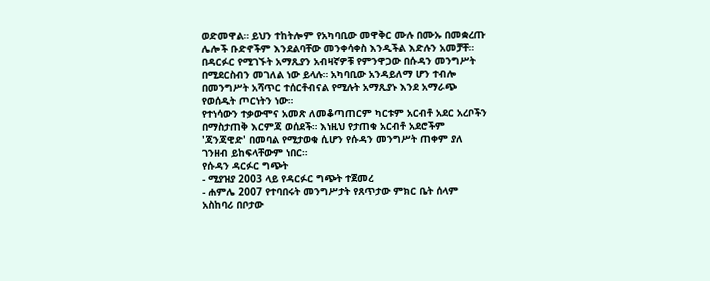ወድመዋል። ይህን ተከትሎም የአካባቢው መዋቅር ሙሉ በሙኡ በመቋረጡ ሌሎች ቡድኖችም እንደልባቸው መንቀሳቀስ እንዲችል እድሉን አመቻቸ።
በዳርፉር የሚገኙት አማጺያን አብዛኛዎቹ የምንዋጋው በሱዳን መንግሥት በሚደርስብን መገለል ነው ይላሉ። አካባቢው አንዳይለማ ሆን ተብሎ በመንግሥት አሻጥር ተሰርቶብናል የሚሉት አማጺያኑ እንደ አማራጭ የወሰዱት ጦርነትን ነው።
የተነሳውን ተቃውሞና አመጽ ለመቆጣጠርም ካርቱም አርብቶ አደር አረቦችን በማስታጠቅ እርምጃ ወሰደች። እነዚህ የታጠቁ አርብቶ አደሮችም 'ጃንጃዊድ' በመባል የሚታወቁ ሲሆን የሱዳን መንግሥት ጠቀም ያለ ገንዘብ ይከፍላቸውም ነበር።
የሱዳን ዳርፉር ግጭት
- ሚያዝያ 2003 ላይ የዳርፉር ግጭት ተጀመረ
- ሐምሌ 2007 የተባበሩት መንግሥታት የጸጥታው ምክር ቤት ሰላም አስከባሪ በቦታው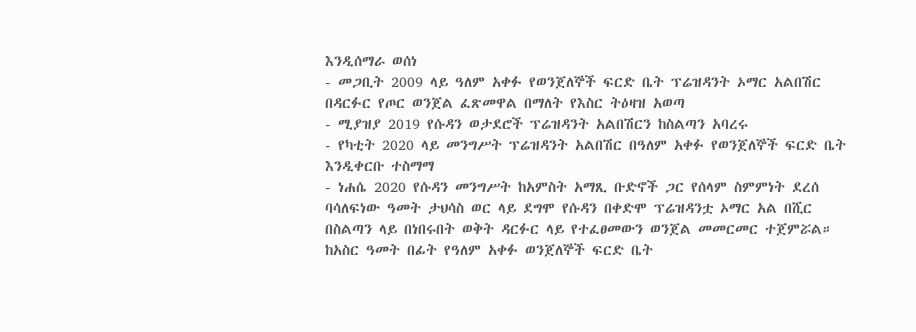እንዲሰማራ ወሰነ
- መጋቢት 2009 ላይ ዓለም አቀፉ የወንጀለኞች ፍርድ ቤት ፕሬዝዳንት ኦማር አልበሽር በዳርፉር የጦር ወንጀል ፈጽመዋል በማለት የእስር ትዕዛዝ አወጣ
- ሚያዝያ 2019 የሱዳን ወታደሮች ፕሬዝዳንት አልበሽርን ከስልጣን አባረሩ
- የካቲት 2020 ላይ መንግሥት ፕሬዝዳንት አልበሽር በዓለም አቀፉ የወንጀለኞች ፍርድ ቤት እንዲቀርቡ ተስማማ
- ነሐሴ 2020 የሱዳን መንግሥት ከአምስት አማጺ ቡድኖች ጋር የሰላም ስምምነት ደረሰ
ባሳለፍነው ዓመት ታህሳስ ወር ላይ ደግሞ የሱዳን በቀድሞ ፕሬዝዳንቷ ኦማር አል በሺር በስልጣን ላይ በነበሩበት ወቅት ዳርፉር ላይ የተፈፀመውን ወንጀል መመርመር ተጀምሯል።
ከአስር ዓመት በፊት የዓለም አቀፉ ወንጀለኞች ፍርድ ቤት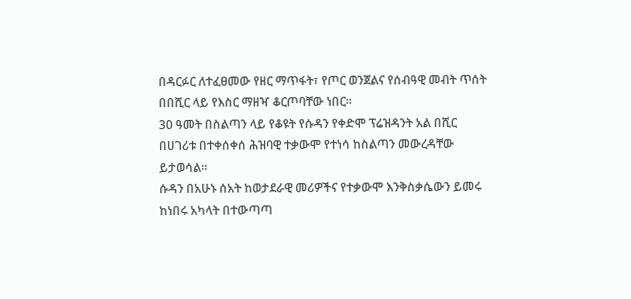በዳርፉር ለተፈፀመው የዘር ማጥፋት፣ የጦር ወንጀልና የሰብዓዊ መብት ጥሰት በበሺር ላይ የእስር ማዘዣ ቆርጦባቸው ነበር።
30 ዓመት በስልጣን ላይ የቆዩት የሱዳን የቀድሞ ፕሬዝዳንት አል በሺር በሀገሪቱ በተቀሰቀሰ ሕዝባዊ ተቃውሞ የተነሳ ከስልጣን መውረዳቸው ይታወሳል።
ሱዳን በአሁኑ ሰአት ከወታደራዊ መሪዎችና የተቃውሞ እንቅስቃሴውን ይመሩ ከነበሩ አካላት በተውጣጣ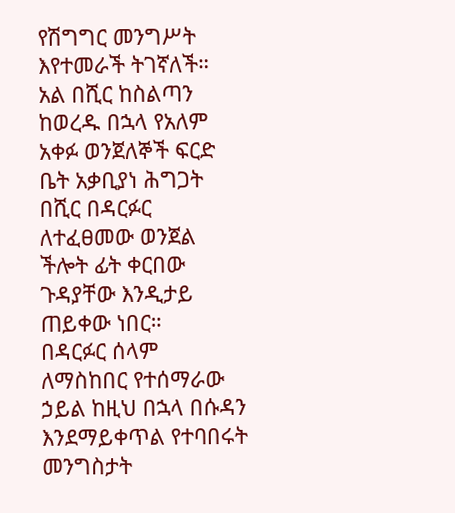የሽግግር መንግሥት እየተመራች ትገኛለች።
አል በሺር ከስልጣን ከወረዱ በኋላ የአለም አቀፉ ወንጀለኞች ፍርድ ቤት አቃቢያነ ሕግጋት በሺር በዳርፉር ለተፈፀመው ወንጀል ችሎት ፊት ቀርበው ጉዳያቸው እንዲታይ ጠይቀው ነበር።
በዳርፉር ሰላም ለማስከበር የተሰማራው ኃይል ከዚህ በኋላ በሱዳን እንደማይቀጥል የተባበሩት መንግስታት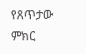የጸጥታው ምክር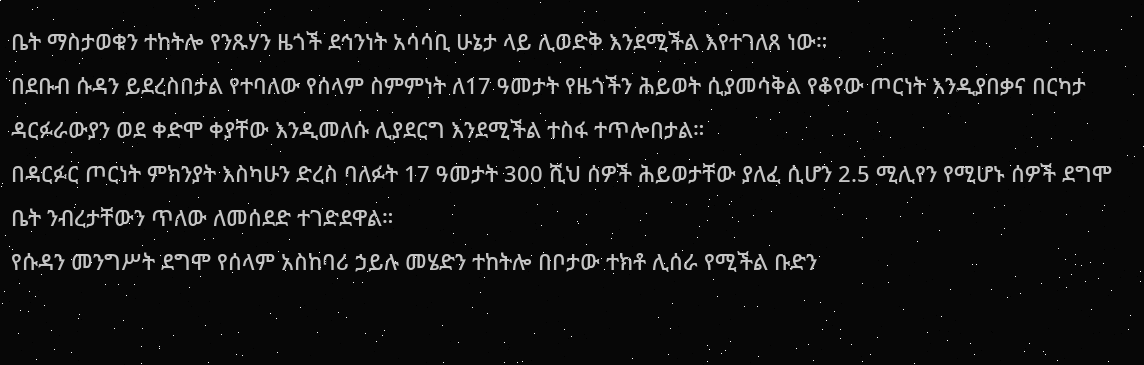ቤት ማስታወቁን ተከትሎ የንጹሃን ዜጎች ደኅንነት አሳሳቢ ሁኔታ ላይ ሊወድቅ እንደሚችል እየተገለጸ ነው።
በደቡብ ሱዳን ይደረስበታል የተባለው የሰላም ስምምነት ለ17 ዓመታት የዜጎችን ሕይወት ሲያመሳቅል የቆየው ጦርነት እንዲያበቃና በርካታ ዳርፉራውያን ወደ ቀድሞ ቀያቸው እንዲመለሱ ሊያደርግ እንደሚችል ተስፋ ተጥሎበታል።
በዳርፉር ጦርነት ምክንያት እስካሁን ድረስ ባለፉት 17 ዓመታት 300 ሺህ ሰዎች ሕይወታቸው ያለፈ ሲሆን 2.5 ሚሊየን የሚሆኑ ሰዎች ደግሞ ቤት ንብረታቸውን ጥለው ለመሰደድ ተገድደዋል።
የሱዳን መንግሥት ደግሞ የሰላም አስከባሪ ኃይሉ መሄድን ተከትሎ በቦታው ተክቶ ሊሰራ የሚችል ቡድን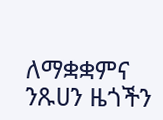ለማቋቋምና ንጹሀን ዜጎችን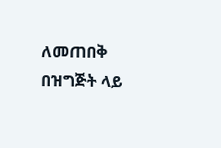ለመጠበቅ በዝግጅት ላይ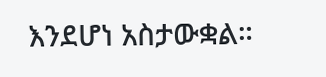እንደሆነ አስታውቋል።